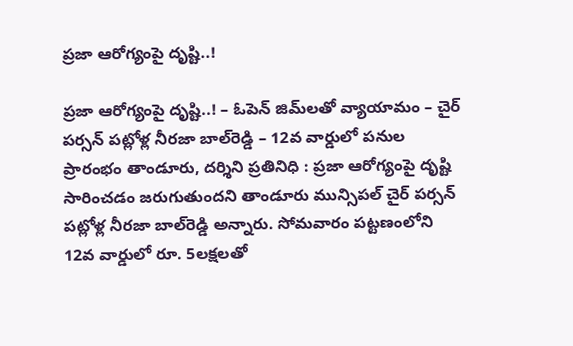ప్రజా ఆరోగ్యంపై దృష్టి..!

ప్రజా ఆరోగ్యంపై దృష్టి..! – ఓపెన్‌ జిమ్‌లతో వ్యాయామం – చైర్ పర్సన్ పట్లోళ్ల నీరజా బాల్‌రెడ్డి – 12వ వార్డులో పనుల ప్రారంభం తాండూరు, దర్శిని ప్రతినిధి : ప్రజా ఆరోగ్యంపై దృష్టి సారించడం జరుగుతుందని తాండూరు మున్సిపల్ చైర్ పర్సన్ పట్లోళ్ల నీరజా బాల్‌రెడ్డి అన్నారు. సోమవారం పట్టణంలోని 12వ వార్డులో రూ. 5లక్షలతో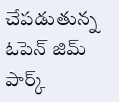చేపడుతున్న ఓపెన్ జిమ్ పార్క్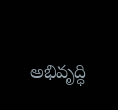అభివృద్ధి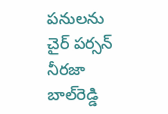పనులను చైర్ పర్సన్ నీరజా బాల్‌రెడ్డి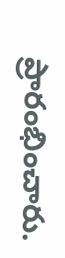ప్రారంభించారు.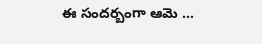ఈ సందర్బంగా ఆమె …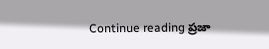Continue reading ప్రజా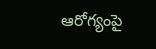ఆరోగ్యంపై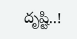దృష్టి..!